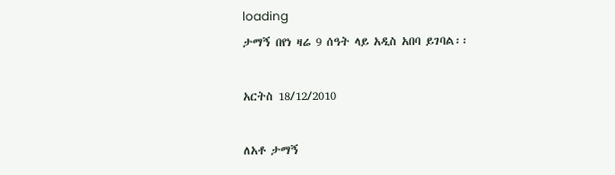loading
ታማኝ በየነ ዛሬ 9 ሰዓት ላይ አዲስ አበባ ይገባል፡፡

አርትስ 18/12/2010

ለአቶ ታማኝ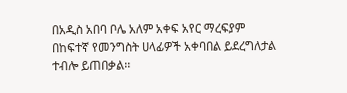በአዲስ አበባ ቦሌ አለም አቀፍ አየር ማረፍያም  በከፍተኛ የመንግስት ሀላፊዎች አቀባበል ይደረግለታል ተብሎ ይጠበቃል፡፡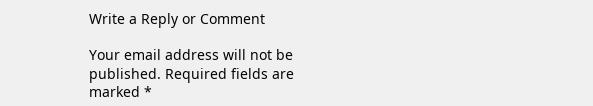Write a Reply or Comment

Your email address will not be published. Required fields are marked *